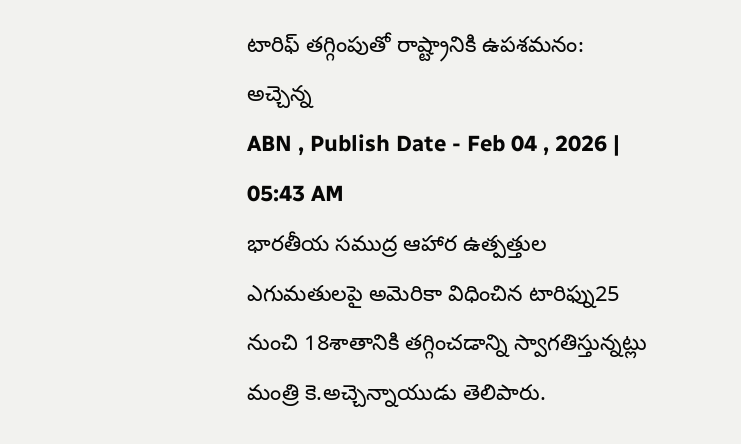టారిఫ్ తగ్గింపుతో రాష్ట్రానికి ఉపశమనం: అచ్చెన్న
ABN , Publish Date - Feb 04 , 2026 | 05:43 AM
భారతీయ సముద్ర ఆహార ఉత్పత్తుల ఎగుమతులపై అమెరికా విధించిన టారిఫ్ను25 నుంచి 18శాతానికి తగ్గించడాన్ని స్వాగతిస్తున్నట్లు మంత్రి కె.అచ్చెన్నాయుడు తెలిపారు.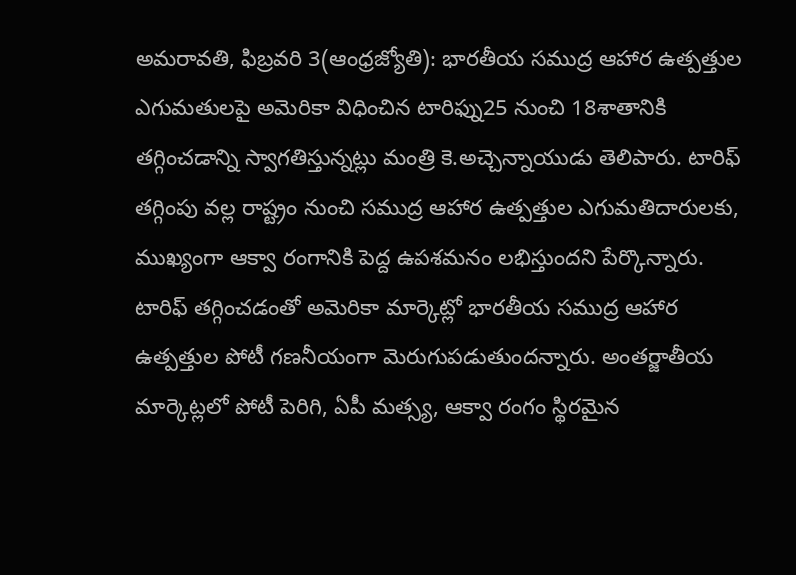అమరావతి, ఫిబ్రవరి 3(ఆంధ్రజ్యోతి): భారతీయ సముద్ర ఆహార ఉత్పత్తుల ఎగుమతులపై అమెరికా విధించిన టారిఫ్ను25 నుంచి 18శాతానికి తగ్గించడాన్ని స్వాగతిస్తున్నట్లు మంత్రి కె.అచ్చెన్నాయుడు తెలిపారు. టారిఫ్ తగ్గింపు వల్ల రాష్ట్రం నుంచి సముద్ర ఆహార ఉత్పత్తుల ఎగుమతిదారులకు, ముఖ్యంగా ఆక్వా రంగానికి పెద్ద ఉపశమనం లభిస్తుందని పేర్కొన్నారు. టారిఫ్ తగ్గించడంతో అమెరికా మార్కెట్లో భారతీయ సముద్ర ఆహార ఉత్పత్తుల పోటీ గణనీయంగా మెరుగుపడుతుందన్నారు. అంతర్జాతీయ మార్కెట్లలో పోటీ పెరిగి, ఏపీ మత్స్య, ఆక్వా రంగం స్థిరమైన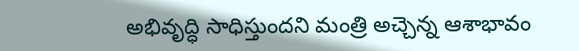అభివృద్ధి సాధిస్తుందని మంత్రి అచ్చెన్న ఆశాభావం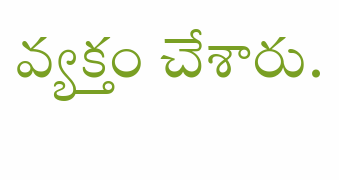వ్యక్తం చేశారు.